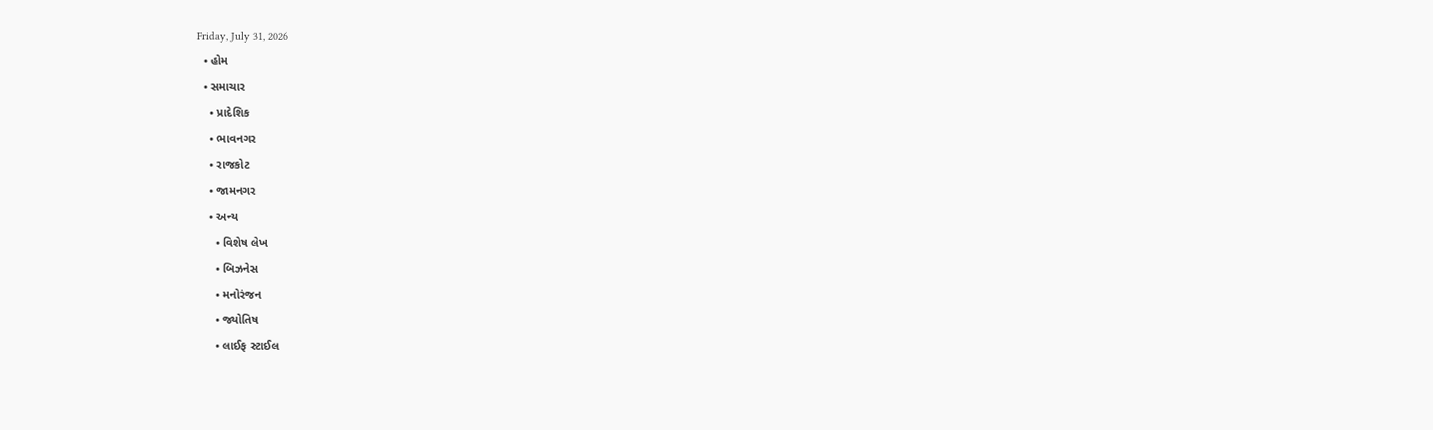Friday, July 31, 2026
  • હોમ
  • સમાચાર
    • પ્રાદેશિક
    • ભાવનગર
    • રાજકોટ
    • જામનગર
    • અન્ય
      • વિશેષ લેખ
      • બિઝનેસ
      • મનોરંજન
      • જ્યોતિષ
      • લાઈફ સ્ટાઈલ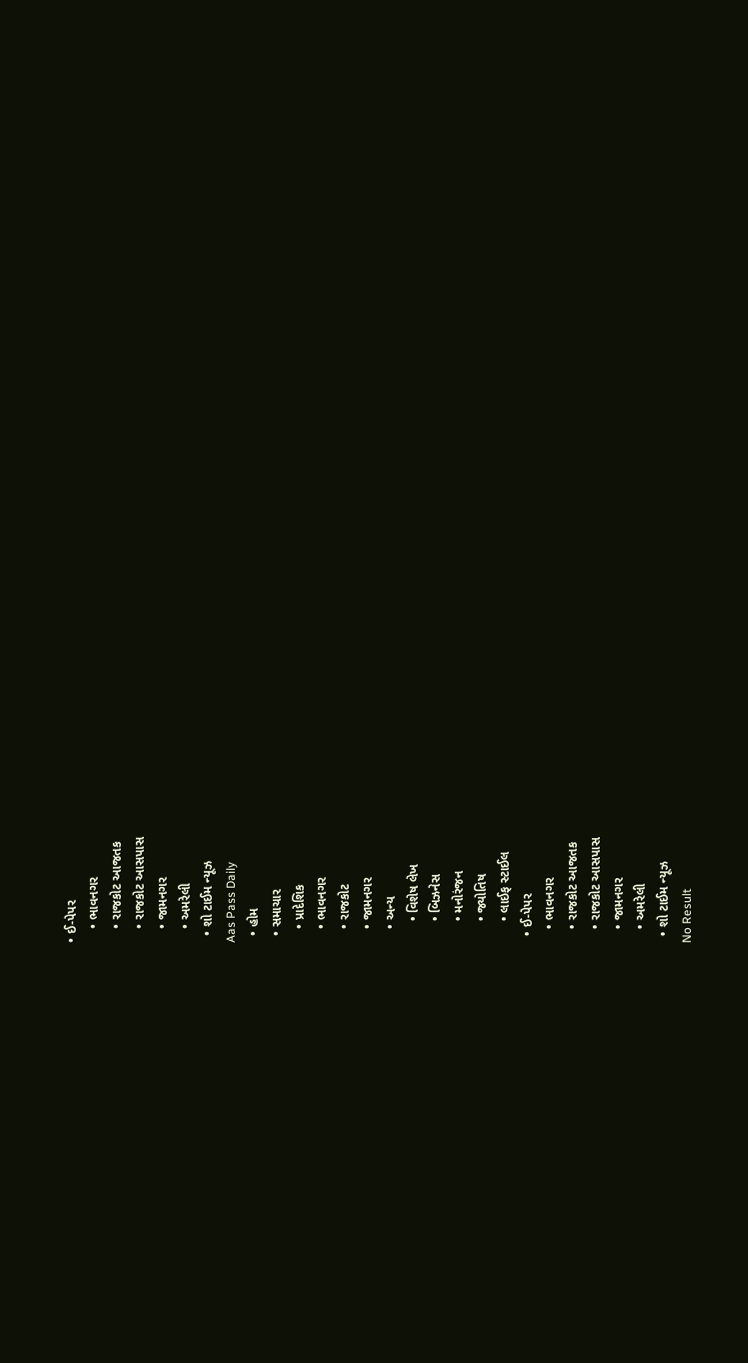• ઈ-પેપર
    • ભાવનગર
    • રાજકોટ આજતક
    • રાજકોટ આસપાસ
    • જામનગર
    • અમરેલી
  • શો ટાઈમ ન્યૂઝ
Aas Pass Daily
  • હોમ
  • સમાચાર
    • પ્રાદેશિક
    • ભાવનગર
    • રાજકોટ
    • જામનગર
    • અન્ય
      • વિશેષ લેખ
      • બિઝનેસ
      • મનોરંજન
      • જ્યોતિષ
      • લાઈફ સ્ટાઈલ
  • ઈ-પેપર
    • ભાવનગર
    • રાજકોટ આજતક
    • રાજકોટ આસપાસ
    • જામનગર
    • અમરેલી
  • શો ટાઈમ ન્યૂઝ
No Result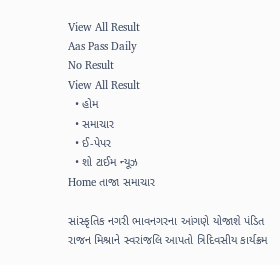View All Result
Aas Pass Daily
No Result
View All Result
  • હોમ
  • સમાચાર
  • ઈ-પેપર
  • શો ટાઈમ ન્યૂઝ
Home તાજા સમાચાર

સાંસ્કૃતિક નગરી ભાવનગરના આંગણે યોજાશે પંડિત રાજન મિશ્રાને સ્વરાંજલિ આપતો ત્રિદિવસીય કાર્યક્રમ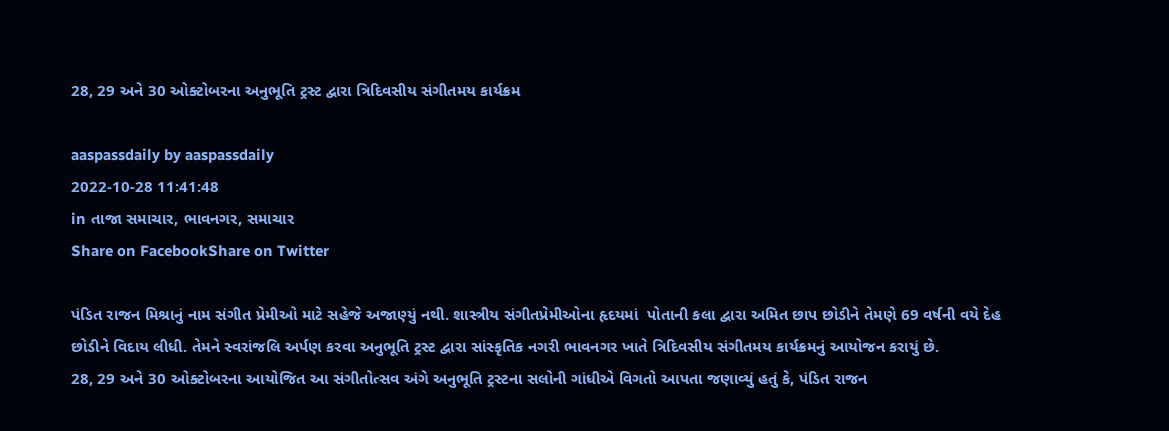28, 29 અને 30 ઓક્ટોબરના અનુભૂતિ ટ્રસ્ટ દ્વારા ત્રિદિવસીય સંગીતમય કાર્યક્રમ

aaspassdaily by aaspassdaily
2022-10-28 11:41:48
in તાજા સમાચાર, ભાવનગર, સમાચાર
Share on FacebookShare on Twitter

પંડિત રાજન મિશ્રાનું નામ સંગીત પ્રેમીઓ માટે સહેજે અજાણ્યું નથી. શાસ્ત્રીય સંગીતપ્રેમીઓના હૃદયમાં  પોતાની કલા દ્વારા અમિત છાપ છોડીને તેમણે 69 વર્ષની વયે દેહ છોડીને વિદાય લીધી. તેમને સ્વરાંજલિ અર્પણ કરવા અનુભૂતિ ટ્રસ્ટ દ્વારા સાંસ્કૃતિક નગરી ભાવનગર ખાતે ત્રિદિવસીય સંગીતમય કાર્યક્રમનું આયોજન કરાયું છે.
28, 29 અને 30 ઓક્ટોબરના આયોજિત આ સંગીતોત્સવ અંગે અનુભૂતિ ટ્રસ્ટના સલોની ગાંધીએ વિગતો આપતા જણાવ્યું હતું કે, પંડિત રાજન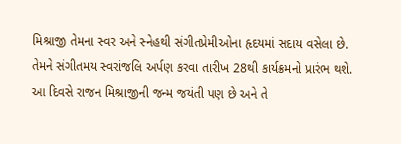મિશ્રાજી તેમના સ્વર અને સ્નેહથી સંગીતપ્રેમીઓના હૃદયમાં સદાય વસેલા છે. તેમને સંગીતમય સ્વરાંજલિ અર્પણ કરવા તારીખ 28થી કાર્યક્રમનો પ્રારંભ થશે. આ દિવસે રાજન મિશ્રાજીની જન્મ જયંતી પણ છે અને તે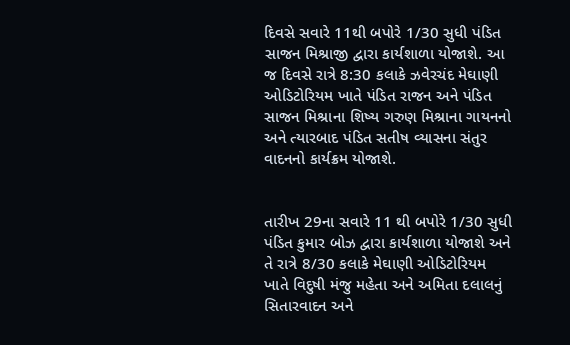દિવસે સવારે 11થી બપોરે 1/30 સુધી પંડિત સાજન મિશ્રાજી દ્વારા કાર્યશાળા યોજાશે. આ જ દિવસે રાત્રે 8:30 કલાકે ઝવેરચંદ મેઘાણી ઓડિટોરિયમ ખાતે પંડિત રાજન અને પંડિત સાજન મિશ્રાના શિષ્ય ગરુણ મિશ્રાના ગાયનનો અને ત્યારબાદ પંડિત સતીષ વ્યાસના સંતુર વાદનનો કાર્યક્રમ યોજાશે.


તારીખ 29ના સવારે 11 થી બપોરે 1/30 સુધી પંડિત કુમાર બોઝ દ્વારા કાર્યશાળા યોજાશે અને તે રાત્રે 8/30 કલાકે મેઘાણી ઓડિટોરિયમ ખાતે વિદુષી મંજુ મહેતા અને અમિતા દલાલનું સિતારવાદન અને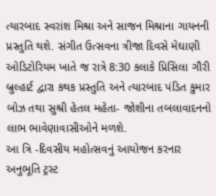ત્યારબાદ સ્વરાંશ મિશ્રા અને સાજન મિશ્રાના ગાયનની પ્રસ્તુતિ થશે. સંગીત ઉત્સવના ત્રીજા દિવસે મેઘાણી ઓડિટોરિયમ ખાતે જ રાત્રે 8:30 કલાકે પ્રિસિલા ગૌરી બ્રુલ્હાર્ટ દ્વારા કથક પ્રસ્તુતિ અને ત્યારબાદ પંડિત કુમાર બોઝ તથા સુશ્રી હેતલ મહેતા- જોશીના તબલાવાદનનો લાભ ભાવેણાવાસીઓને મળશે.
આ ત્રિ -દિવસીય મહોત્સવનું આયોજન કરનાર અનુભૂતિ ટ્રસ્ટ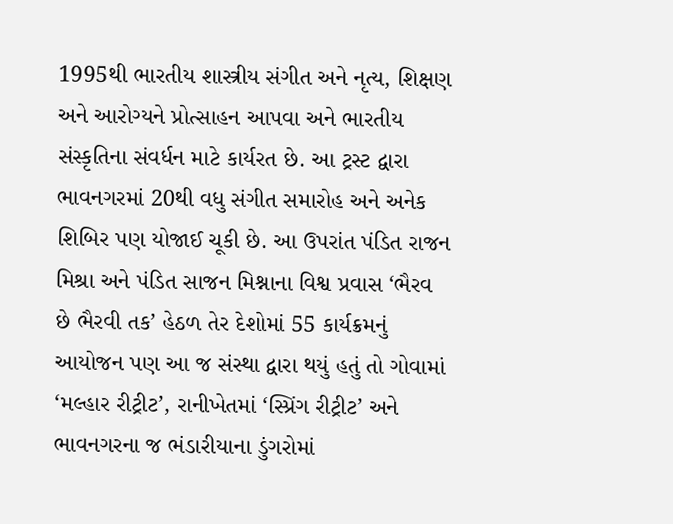1995થી ભારતીય શાસ્ત્રીય સંગીત અને નૃત્ય, શિક્ષણ અને આરોગ્યને પ્રોત્સાહન આપવા અને ભારતીય સંસ્કૃતિના સંવર્ધન માટે કાર્યરત છે. આ ટ્રસ્ટ દ્વારા ભાવનગરમાં 20થી વધુ સંગીત સમારોહ અને અનેક શિબિર પણ યોજાઈ ચૂકી છે. આ ઉપરાંત પંડિત રાજન મિશ્રા અને પંડિત સાજન મિશ્નાના વિશ્વ પ્રવાસ ‘ભૈરવ છે ભૈરવી તક’ હેઠળ તેર દેશોમાં 55 કાર્યક્રમનું આયોજન પણ આ જ સંસ્થા દ્વારા થયું હતું તો ગોવામાં ‘મલ્હાર રીટ્રીટ’, રાનીખેતમાં ‘સ્પ્રિંગ રીટ્રીટ’ અને ભાવનગરના જ ભંડારીયાના ડુંગરોમાં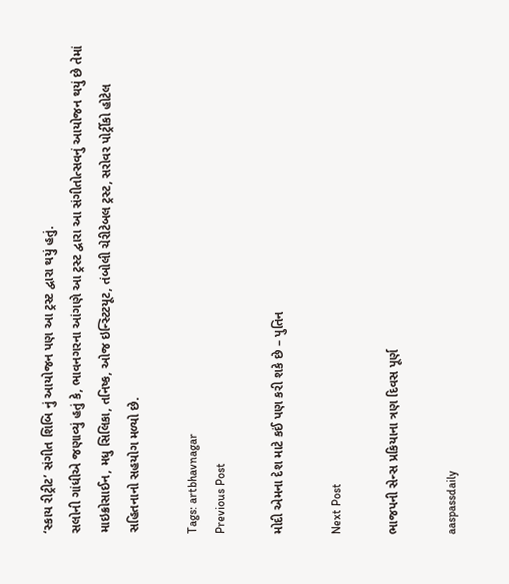‘સ્કાય રીટ્રીટ’ સંગીત શિબિ નું આયોજન પણ આ ટ્રસ્ટ દ્વારા થયું હતું.
સલોની ગાંધીએ જણાવ્યું હતું કે, ભાવનગરના આંગણે આ ટ્રસ્ટ દ્વારા આ સંગીતોત્સવનું આયોજન થયું છે તેમાં માઇક્રોસાઈન, મધુ સિલિકા, તનિષ્ક, ઓજ ઇન્સ્ટિટયૂટ, તંબોલી ચેરીટેબલ ટ્રસ્ટ, સરોવર પોર્ટ્રીકો હોટેલ સહિતનાનો સહયોગ મળ્યો છે.

Tags: artbhavnagar
Previous Post

મોદી એમના દેશ માટે કઈં પણ કરી શકે છે – પુતિન

Next Post

ભાજપની સેન્સ પ્રકિયાના ત્રણ દિવસ પૂર્ણ

aaspassdaily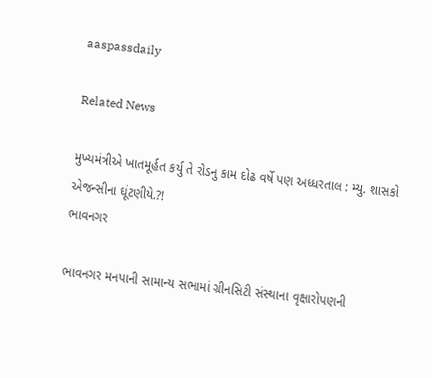aaspassdaily

Related News

મુખ્યમંત્રીએ ખાતમૂર્હત કર્યુ તે રોડનુ કામ દોઢ વર્ષે પણ અધ્ધરતાલ : મ્યુ. શાસકો એજન્સીના ઘૂંટણીયે.?!
ભાવનગર

ભાવનગર મનપાની સામાન્ય સભામાં ગ્રીનસિટી સંસ્થાના વૃક્ષારોપણની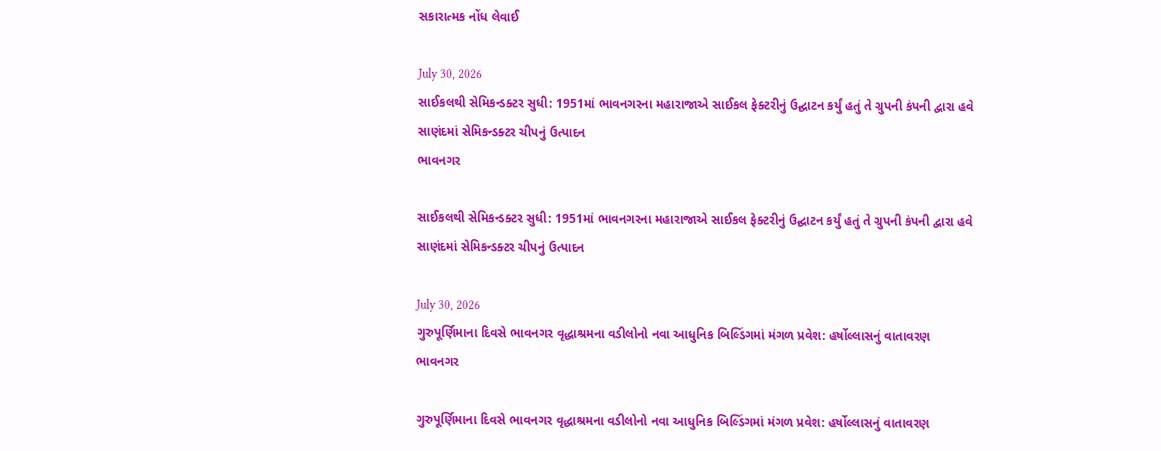સકારાત્મક નોંધ લેવાઈ

July 30, 2026
સાઈકલથી સેમિકન્ડક્ટર સુધી: 1951માં ભાવનગરના મહારાજાએ સાઈકલ ફેક્ટરીનું ઉદ્ઘાટન કર્યું હતું તે ગ્રુપની કંપની દ્વારા હવે સાણંદમાં સેમિકન્ડક્ટર ચીપનું ઉત્પાદન
ભાવનગર

સાઈકલથી સેમિકન્ડક્ટર સુધી: 1951માં ભાવનગરના મહારાજાએ સાઈકલ ફેક્ટરીનું ઉદ્ઘાટન કર્યું હતું તે ગ્રુપની કંપની દ્વારા હવે સાણંદમાં સેમિકન્ડક્ટર ચીપનું ઉત્પાદન

July 30, 2026
ગુરુપૂર્ણિમાના દિવસે ભાવનગર વૃદ્ધાશ્રમના વડીલોનો નવા આધુનિક બિલ્ડિંગમાં મંગળ પ્રવેશ: હર્ષોલ્લાસનું વાતાવરણ
ભાવનગર

ગુરુપૂર્ણિમાના દિવસે ભાવનગર વૃદ્ધાશ્રમના વડીલોનો નવા આધુનિક બિલ્ડિંગમાં મંગળ પ્રવેશ: હર્ષોલ્લાસનું વાતાવરણ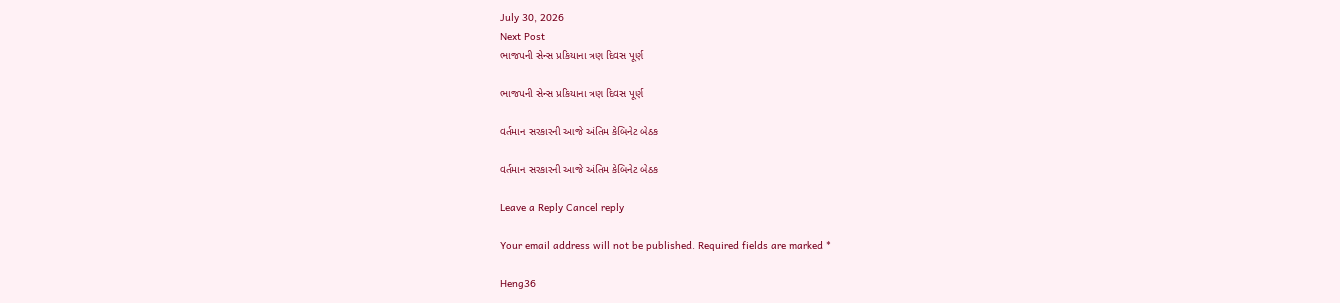July 30, 2026
Next Post
ભાજપની સેન્સ પ્રકિયાના ત્રણ દિવસ પૂર્ણ

ભાજપની સેન્સ પ્રકિયાના ત્રણ દિવસ પૂર્ણ

વર્તમાન સરકારની આજે અંતિમ કેબિનેટ બેઠક

વર્તમાન સરકારની આજે અંતિમ કેબિનેટ બેઠક

Leave a Reply Cancel reply

Your email address will not be published. Required fields are marked *

Heng36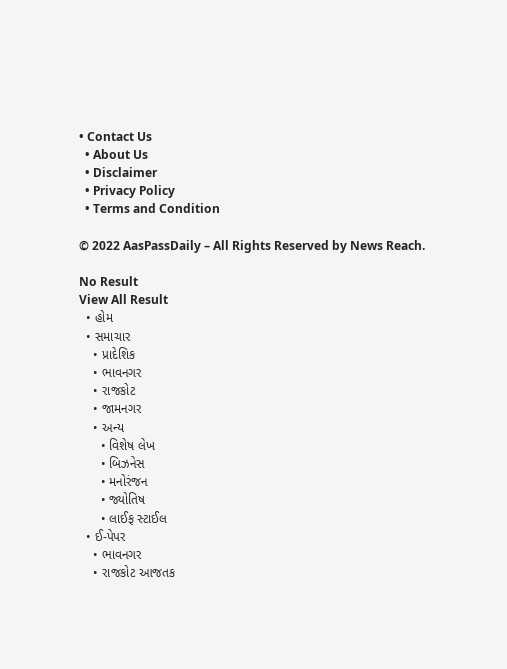• Contact Us
  • About Us
  • Disclaimer
  • Privacy Policy
  • Terms and Condition

© 2022 AasPassDaily – All Rights Reserved by News Reach.

No Result
View All Result
  • હોમ
  • સમાચાર
    • પ્રાદેશિક
    • ભાવનગર
    • રાજકોટ
    • જામનગર
    • અન્ય
      • વિશેષ લેખ
      • બિઝનેસ
      • મનોરંજન
      • જ્યોતિષ
      • લાઈફ સ્ટાઈલ
  • ઈ-પેપર
    • ભાવનગર
    • રાજકોટ આજતક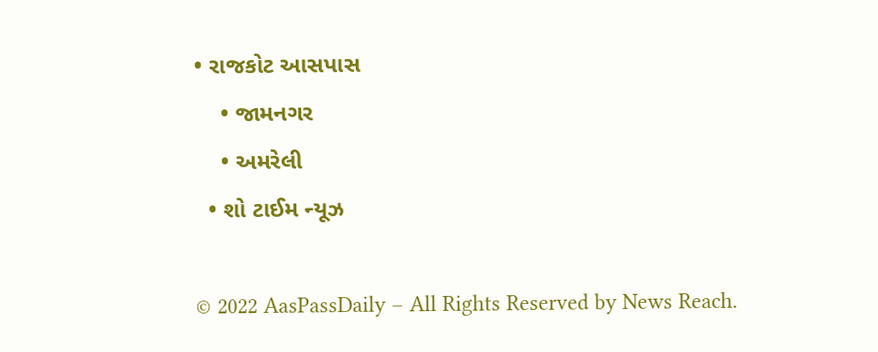• રાજકોટ આસપાસ
    • જામનગર
    • અમરેલી
  • શો ટાઈમ ન્યૂઝ

© 2022 AasPassDaily – All Rights Reserved by News Reach.